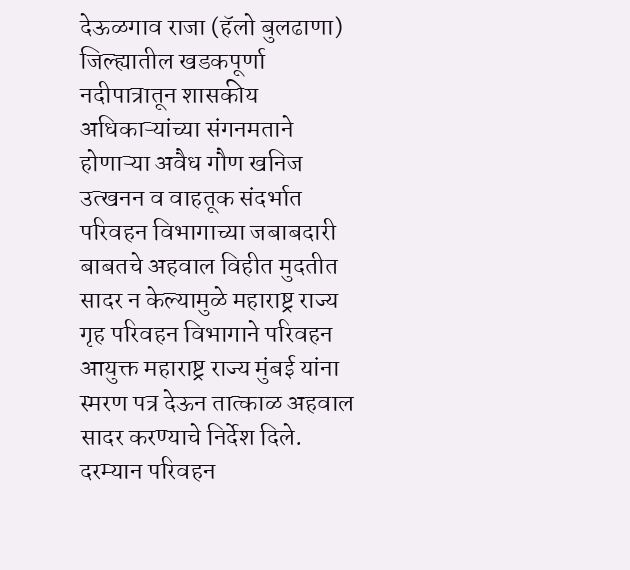देऊळगाव राजा (हॅलो बुलढाणा) जिल्ह्यातील खडकपूर्णा नदीपात्रातून शासकीय अधिकाऱ्यांच्या संगनमताने होणाऱ्या अवैध गौण खनिज उत्खनन व वाहतूक संदर्भात परिवहन विभागाच्या जबाबदारी बाबतचे अहवाल विहीत मुदतीत सादर न केल्यामुळे महाराष्ट्र राज्य गृह परिवहन विभागाने परिवहन आयुक्त महाराष्ट्र राज्य मुंबई यांना स्मरण पत्र देऊन तात्काळ अहवाल सादर करण्याचे निर्देश दिले. दरम्यान परिवहन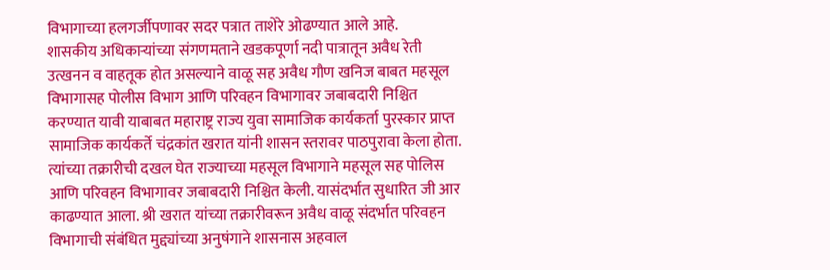विभागाच्या हलगर्जीपणावर सदर पत्रात ताशेरे ओढण्यात आले आहे.
शासकीय अधिकाऱ्यांच्या संगणमताने खडकपूर्णा नदी पात्रातून अवैध रेती उत्खनन व वाहतूक होत असल्याने वाळू सह अवैध गौण खनिज बाबत महसूल विभागासह पोलीस विभाग आणि परिवहन विभागावर जबाबदारी निश्चित करण्यात यावी याबाबत महाराष्ट्र राज्य युवा सामाजिक कार्यकर्ता पुरस्कार प्राप्त सामाजिक कार्यकर्ते चंद्रकांत खरात यांनी शासन स्तरावर पाठपुरावा केला होता. त्यांच्या तक्रारीची दखल घेत राज्याच्या महसूल विभागाने महसूल सह पोलिस आणि परिवहन विभागावर जबाबदारी निश्चित केली. यासंदर्भात सुधारित जी आर काढण्यात आला. श्री खरात यांच्या तक्रारीवरून अवैध वाळू संदर्भात परिवहन विभागाची संबंधित मुद्द्यांच्या अनुषंगाने शासनास अहवाल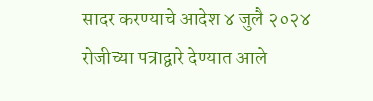सादर करण्याचे आदेश ४ जुलै २०२४ रोजीच्या पत्राद्वारे देण्यात आले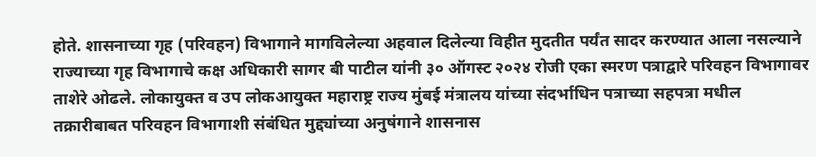होते. शासनाच्या गृह (परिवहन) विभागाने मागविलेल्या अहवाल दिलेल्या विहीत मुदतीत पर्यंत सादर करण्यात आला नसल्याने राज्याच्या गृह विभागाचे कक्ष अधिकारी सागर बी पाटील यांनी ३० ऑगस्ट २०२४ रोजी एका स्मरण पत्राद्वारे परिवहन विभागावर ताशेरे ओढले. लोकायुक्त व उप लोकआयुक्त महाराष्ट्र राज्य मुंबई मंत्रालय यांच्या संदर्भाधिन पत्राच्या सहपत्रा मधील तक्रारीबाबत परिवहन विभागाशी संबंधित मुद्द्यांच्या अनुषंगाने शासनास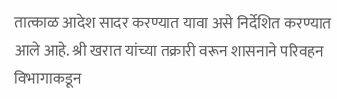तात्काळ आदेश सादर करण्यात यावा असे निर्देशित करण्यात आले आहे. श्री खरात यांच्या तक्रारी वरून शासनाने परिवहन विभागाकडून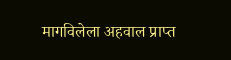मागविलेला अहवाल प्राप्त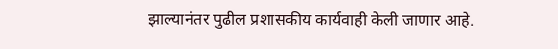झाल्यानंतर पुढील प्रशासकीय कार्यवाही केली जाणार आहे.